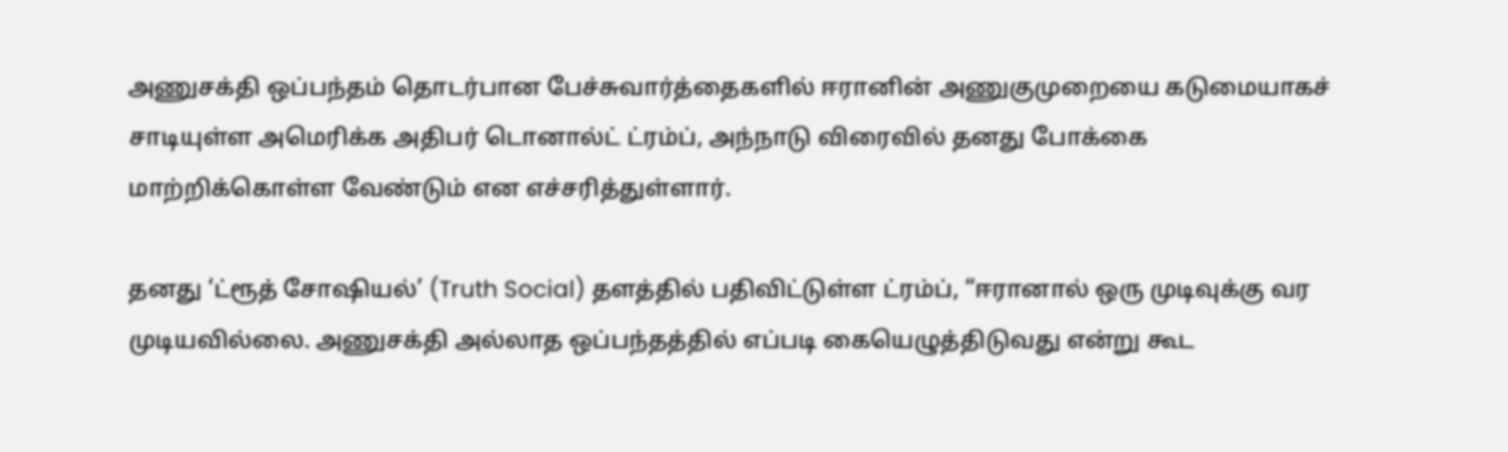அணுசக்தி ஒப்பந்தம் தொடர்பான பேச்சுவார்த்தைகளில் ஈரானின் அணுகுமுறையை கடுமையாகச் சாடியுள்ள அமெரிக்க அதிபர் டொனால்ட் ட்ரம்ப், அந்நாடு விரைவில் தனது போக்கை மாற்றிக்கொள்ள வேண்டும் என எச்சரித்துள்ளார்.

தனது ‘ட்ரூத் சோஷியல்’ (Truth Social) தளத்தில் பதிவிட்டுள்ள ட்ரம்ப், “ஈரானால் ஒரு முடிவுக்கு வர முடியவில்லை. அணுசக்தி அல்லாத ஒப்பந்தத்தில் எப்படி கையெழுத்திடுவது என்று கூட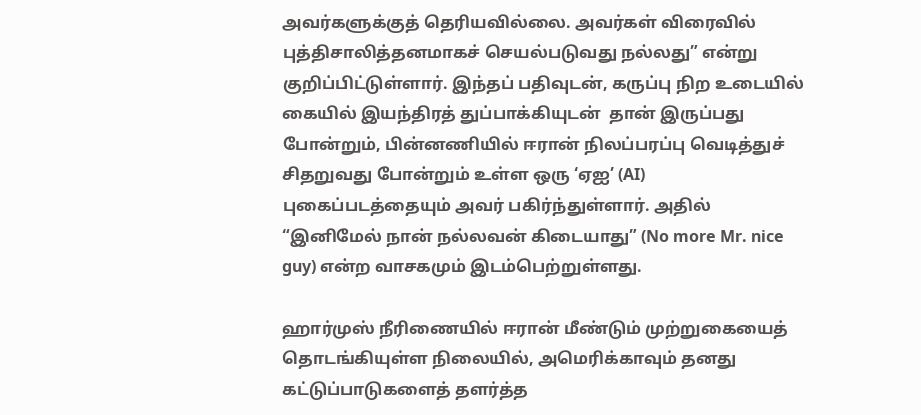அவர்களுக்குத் தெரியவில்லை. அவர்கள் விரைவில் புத்திசாலித்தனமாகச் செயல்படுவது நல்லது” என்று குறிப்பிட்டுள்ளார். இந்தப் பதிவுடன், கருப்பு நிற உடையில் கையில் இயந்திரத் துப்பாக்கியுடன்  தான் இருப்பது போன்றும், பின்னணியில் ஈரான் நிலப்பரப்பு வெடித்துச் சிதறுவது போன்றும் உள்ள ஒரு ‘ஏஐ’ (AI) புகைப்படத்தையும் அவர் பகிர்ந்துள்ளார். அதில் “இனிமேல் நான் நல்லவன் கிடையாது” (No more Mr. nice guy) என்ற வாசகமும் இடம்பெற்றுள்ளது.

ஹார்முஸ் நீரிணையில் ஈரான் மீண்டும் முற்றுகையைத் தொடங்கியுள்ள நிலையில், அமெரிக்காவும் தனது கட்டுப்பாடுகளைத் தளர்த்த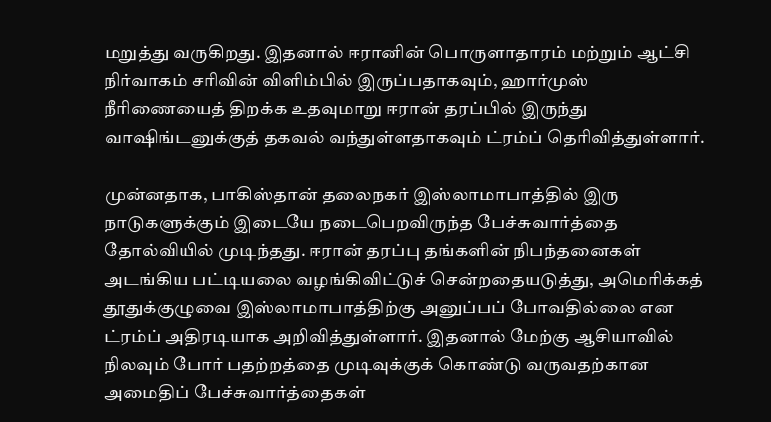மறுத்து வருகிறது. இதனால் ஈரானின் பொருளாதாரம் மற்றும் ஆட்சி நிர்வாகம் சரிவின் விளிம்பில் இருப்பதாகவும், ஹார்முஸ் நீரிணையைத் திறக்க உதவுமாறு ஈரான் தரப்பில் இருந்து வாஷிங்டனுக்குத் தகவல் வந்துள்ளதாகவும் ட்ரம்ப் தெரிவித்துள்ளார்.

முன்னதாக, பாகிஸ்தான் தலைநகர் இஸ்லாமாபாத்தில் இரு நாடுகளுக்கும் இடையே நடைபெறவிருந்த பேச்சுவார்த்தை தோல்வியில் முடிந்தது. ஈரான் தரப்பு தங்களின் நிபந்தனைகள் அடங்கிய பட்டியலை வழங்கிவிட்டுச் சென்றதையடுத்து, அமெரிக்கத் தூதுக்குழுவை இஸ்லாமாபாத்திற்கு அனுப்பப் போவதில்லை என ட்ரம்ப் அதிரடியாக அறிவித்துள்ளார். இதனால் மேற்கு ஆசியாவில் நிலவும் போர் பதற்றத்தை முடிவுக்குக் கொண்டு வருவதற்கான அமைதிப் பேச்சுவார்த்தைகள்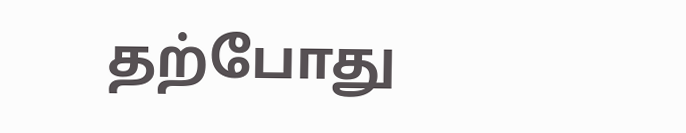தற்போது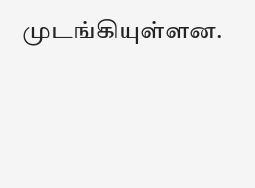முடங்கியுள்ளன.